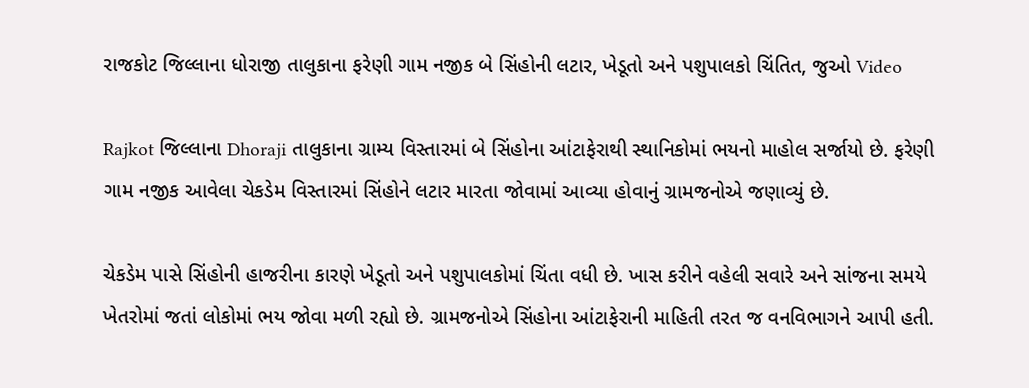રાજકોટ જિલ્લાના ધોરાજી તાલુકાના ફરેણી ગામ નજીક બે સિંહોની લટાર, ખેડૂતો અને પશુપાલકો ચિંતિત, જુઓ Video

Rajkot જિલ્લાના Dhoraji તાલુકાના ગ્રામ્ય વિસ્તારમાં બે સિંહોના આંટાફેરાથી સ્થાનિકોમાં ભયનો માહોલ સર્જાયો છે. ફરેણી ગામ નજીક આવેલા ચેકડેમ વિસ્તારમાં સિંહોને લટાર મારતા જોવામાં આવ્યા હોવાનું ગ્રામજનોએ જણાવ્યું છે.

ચેકડેમ પાસે સિંહોની હાજરીના કારણે ખેડૂતો અને પશુપાલકોમાં ચિંતા વધી છે. ખાસ કરીને વહેલી સવારે અને સાંજના સમયે ખેતરોમાં જતાં લોકોમાં ભય જોવા મળી રહ્યો છે. ગ્રામજનોએ સિંહોના આંટાફેરાની માહિતી તરત જ વનવિભાગને આપી હતી.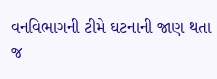વનવિભાગની ટીમે ઘટનાની જાણ થતા જ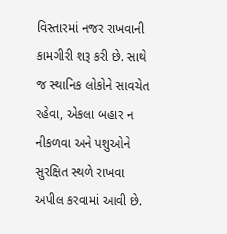વિસ્તારમાં નજર રાખવાની કામગીરી શરૂ કરી છે. સાથે જ સ્થાનિક લોકોને સાવચેત રહેવા, એકલા બહાર ન નીકળવા અને પશુઓને સુરક્ષિત સ્થળે રાખવા અપીલ કરવામાં આવી છે.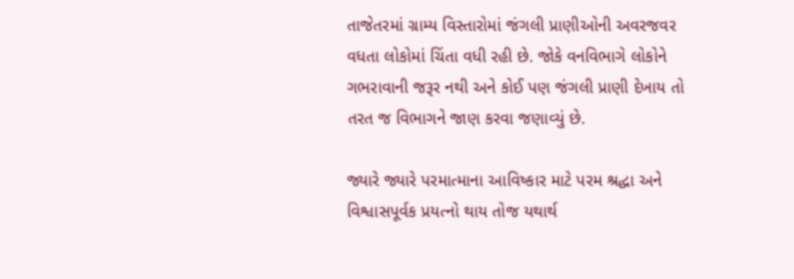તાજેતરમાં ગ્રામ્ય વિસ્તારોમાં જંગલી પ્રાણીઓની અવરજવર વધતા લોકોમાં ચિંતા વધી રહી છે. જોકે વનવિભાગે લોકોને ગભરાવાની જરૂર નથી અને કોઈ પણ જંગલી પ્રાણી દેખાય તો તરત જ વિભાગને જાણ કરવા જણાવ્યું છે.

જ્યારે જ્યારે પરમાત્માના આવિષ્કાર માટે પરમ શ્રદ્ધા અને વિશ્વાસપૂર્વક પ્રયત્નો થાય તોજ યથાર્થ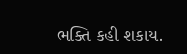ભક્તિ કહી શકાય.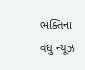ભક્તિના વધુ ન્યૂઝ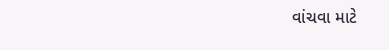વાંચવા માટે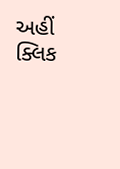અહીં ક્લિક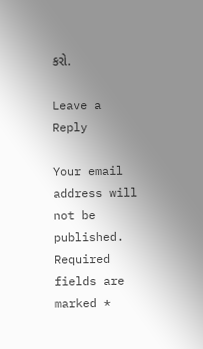કરો.

Leave a Reply

Your email address will not be published. Required fields are marked *